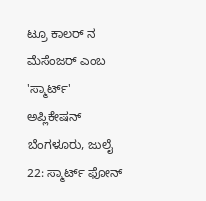ಟ್ರೂ ಕಾಲರ್ ನ ಮೆಸೆಂಜರ್ ಎಂಬ 'ಸ್ಮಾರ್ಟ್' ಅಪ್ಲಿಕೇಷನ್
ಬೆಂಗಳೂರು, ಜುಲೈ 22: ಸ್ಮಾರ್ಟ್ ಫೋನ್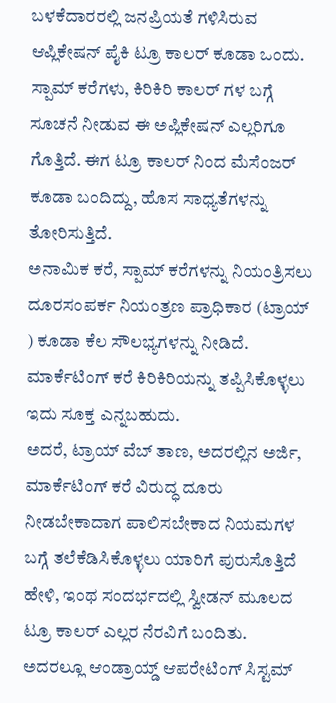ಬಳಕೆದಾರರಲ್ಲಿ ಜನಪ್ರಿಯತೆ ಗಳಿಸಿರುವ ಆಪ್ಲಿಕೇಷನ್ ಪೈಕಿ ಟ್ರೂ ಕಾಲರ್ ಕೂಡಾ ಒಂದು. ಸ್ಪಾಮ್ ಕರೆಗಳು, ಕಿರಿಕಿರಿ ಕಾಲರ್ ಗಳ ಬಗ್ಗೆ ಸೂಚನೆ ನೀಡುವ ಈ ಅಪ್ಲಿಕೇಷನ್ ಎಲ್ಲರಿಗೂ ಗೊತ್ತಿದೆ. ಈಗ ಟ್ರೂ ಕಾಲರ್ ನಿಂದ ಮೆಸೆಂಜರ್ ಕೂಡಾ ಬಂದಿದ್ದು, ಹೊಸ ಸಾಧ್ಯತೆಗಳನ್ನು ತೋರಿಸುತ್ತಿದೆ.
ಅನಾಮಿಕ ಕರೆ, ಸ್ಪಾಮ್ ಕರೆಗಳನ್ನು ನಿಯಂತ್ರಿಸಲು ದೂರಸಂಪರ್ಕ ನಿಯಂತ್ರಣ ಪ್ರಾಧಿಕಾರ (ಟ್ರಾಯ್ ) ಕೂಡಾ ಕೆಲ ಸೌಲಭ್ಯಗಳನ್ನು ನೀಡಿದೆ. ಮಾರ್ಕೆಟಿಂಗ್ ಕರೆ ಕಿರಿಕಿರಿಯನ್ನು ತಪ್ಪಿಸಿಕೊಳ್ಳಲು ಇದು ಸೂಕ್ತ ಎನ್ನಬಹುದು.
ಅದರೆ, ಟ್ರಾಯ್ ವೆಬ್ ತಾಣ, ಅದರಲ್ಲಿನ ಅರ್ಜಿ, ಮಾರ್ಕೆಟಿಂಗ್ ಕರೆ ವಿರುದ್ಧ ದೂರು ನೀಡಬೇಕಾದಾಗ ಪಾಲಿಸಬೇಕಾದ ನಿಯಮಗಳ ಬಗ್ಗೆ ತಲೆಕೆಡಿಸಿಕೊಳ್ಳಲು ಯಾರಿಗೆ ಪುರುಸೊತ್ತಿದೆ ಹೇಳಿ, ಇಂಥ ಸಂದರ್ಭದಲ್ಲಿ ಸ್ವೀಡನ್ ಮೂಲದ ಟ್ರೂ ಕಾಲರ್ ಎಲ್ಲರ ನೆರವಿಗೆ ಬಂದಿತು.
ಅದರಲ್ಲೂ ಆಂಡ್ರಾಯ್ಡ್ ಆಪರೇಟಿಂಗ್ ಸಿಸ್ಟಮ್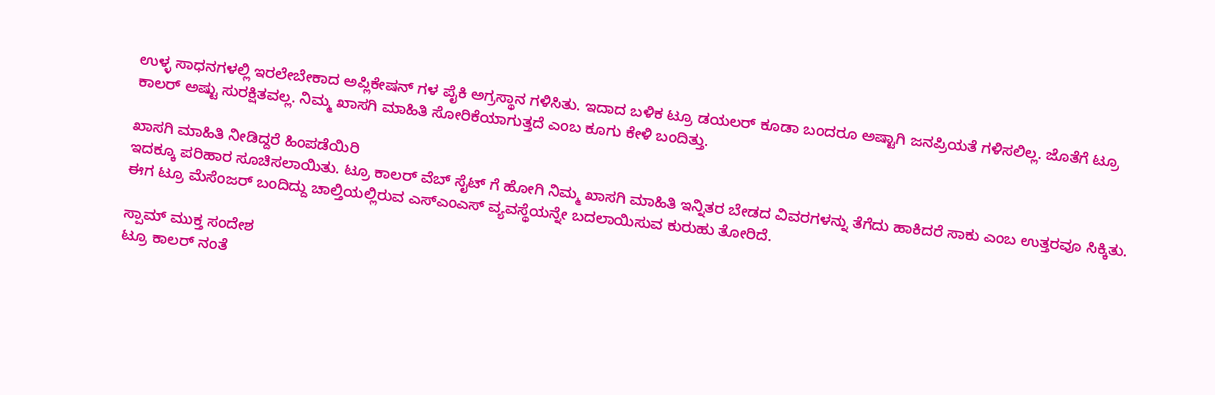ಉಳ್ಳ ಸಾಧನಗಳಲ್ಲಿ ಇರಲೇಬೇಕಾದ ಅಪ್ಲಿಕೇಷನ್ ಗಳ ಪೈಕಿ ಅಗ್ರಸ್ಥಾನ ಗಳಿಸಿತು. ಇದಾದ ಬಳಿಕ ಟ್ರೂ ಡಯಲರ್ ಕೂಡಾ ಬಂದರೂ ಅಷ್ಟಾಗಿ ಜನಪ್ರಿಯತೆ ಗಳಿಸಲಿಲ್ಲ. ಜೊತೆಗೆ ಟ್ರೂ ಕಾಲರ್ ಅಷ್ಟು ಸುರಕ್ಷಿತವಲ್ಲ. ನಿಮ್ಮ ಖಾಸಗಿ ಮಾಹಿತಿ ಸೋರಿಕೆಯಾಗುತ್ತದೆ ಎಂಬ ಕೂಗು ಕೇಳಿ ಬಂದಿತ್ತು.

ಖಾಸಗಿ ಮಾಹಿತಿ ನೀಡಿದ್ದರೆ ಹಿಂಪಡೆಯಿರಿ
ಇದಕ್ಕೂ ಪರಿಹಾರ ಸೂಚಿಸಲಾಯಿತು. ಟ್ರೂ ಕಾಲರ್ ವೆಬ್ ಸೈಟ್ ಗೆ ಹೋಗಿ ನಿಮ್ಮ ಖಾಸಗಿ ಮಾಹಿತಿ ಇನ್ನಿತರ ಬೇಡದ ವಿವರಗಳನ್ನು ತೆಗೆದು ಹಾಕಿದರೆ ಸಾಕು ಎಂಬ ಉತ್ತರವೂ ಸಿಕ್ಕಿತು. ಈಗ ಟ್ರೂ ಮೆಸೆಂಜರ್ ಬಂದಿದ್ದು ಚಾಲ್ತಿಯಲ್ಲಿರುವ ಎಸ್ಎಂಎಸ್ ವ್ಯವಸ್ಥೆಯನ್ನೇ ಬದಲಾಯಿಸುವ ಕುರುಹು ತೋರಿದೆ.

ಸ್ಪಾಮ್ ಮುಕ್ತ ಸಂದೇಶ
ಟ್ರೂ ಕಾಲರ್ ನಂತೆ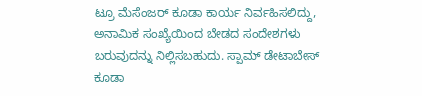ಟ್ರೂ ಮೆಸೆಂಜರ್ ಕೂಡಾ ಕಾರ್ಯ ನಿರ್ವಹಿಸಲಿದ್ದು, ಅನಾಮಿಕ ಸಂಖ್ಯೆಯಿಂದ ಬೇಡದ ಸಂದೇಶಗಳು ಬರುವುದನ್ನು ನಿಲ್ಲಿಸಬಹುದು. ಸ್ಪಾಮ್ ಡೇಟಾಬೇಸ್ ಕೂಡಾ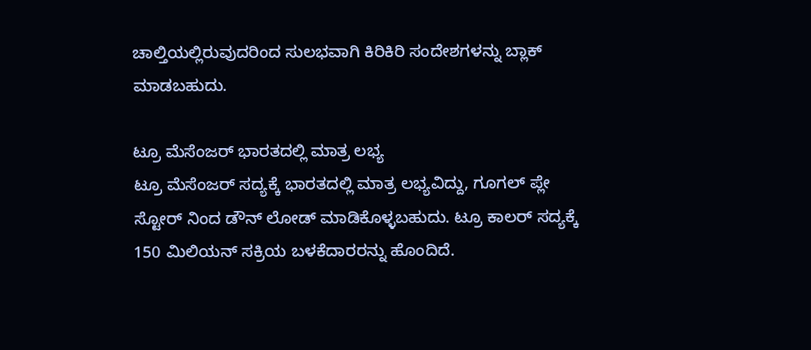ಚಾಲ್ತಿಯಲ್ಲಿರುವುದರಿಂದ ಸುಲಭವಾಗಿ ಕಿರಿಕಿರಿ ಸಂದೇಶಗಳನ್ನು ಬ್ಲಾಕ್ ಮಾಡಬಹುದು.

ಟ್ರೂ ಮೆಸೆಂಜರ್ ಭಾರತದಲ್ಲಿ ಮಾತ್ರ ಲಭ್ಯ
ಟ್ರೂ ಮೆಸೆಂಜರ್ ಸದ್ಯಕ್ಕೆ ಭಾರತದಲ್ಲಿ ಮಾತ್ರ ಲಭ್ಯವಿದ್ದು, ಗೂಗಲ್ ಪ್ಲೇ ಸ್ಟೋರ್ ನಿಂದ ಡೌನ್ ಲೋಡ್ ಮಾಡಿಕೊಳ್ಳಬಹುದು. ಟ್ರೂ ಕಾಲರ್ ಸದ್ಯಕ್ಕೆ 150 ಮಿಲಿಯನ್ ಸಕ್ರಿಯ ಬಳಕೆದಾರರನ್ನು ಹೊಂದಿದೆ.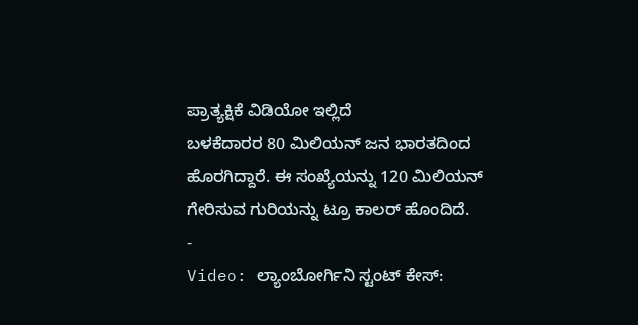ಪ್ರಾತ್ಯಕ್ಷಿಕೆ ವಿಡಿಯೋ ಇಲ್ಲಿದೆ
ಬಳಕೆದಾರರ 80 ಮಿಲಿಯನ್ ಜನ ಭಾರತದಿಂದ ಹೊರಗಿದ್ದಾರೆ. ಈ ಸಂಖ್ಯೆಯನ್ನು 120 ಮಿಲಿಯನ್ ಗೇರಿಸುವ ಗುರಿಯನ್ನು ಟ್ರೂ ಕಾಲರ್ ಹೊಂದಿದೆ.
-
Video: ಲ್ಯಾಂಬೋರ್ಗಿನಿ ಸ್ಟಂಟ್ ಕೇಸ್: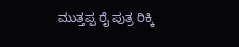ಮುತ್ತಪ್ಪ ರೈ ಪುತ್ರ ರಿಕ್ಕಿ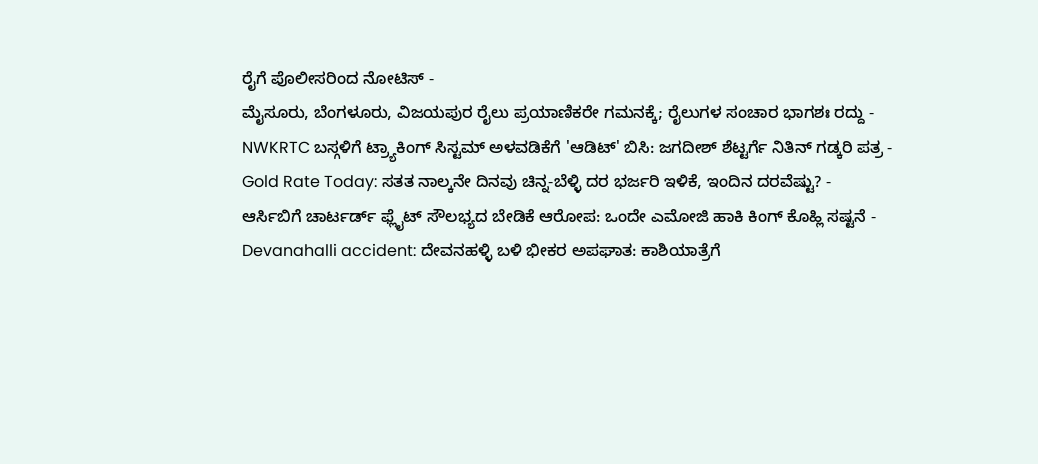ರೈಗೆ ಪೊಲೀಸರಿಂದ ನೋಟಿಸ್ -
ಮೈಸೂರು, ಬೆಂಗಳೂರು, ವಿಜಯಪುರ ರೈಲು ಪ್ರಯಾಣಿಕರೇ ಗಮನಕ್ಕೆ; ರೈಲುಗಳ ಸಂಚಾರ ಭಾಗಶಃ ರದ್ದು -
NWKRTC ಬಸ್ಗಳಿಗೆ ಟ್ರ್ಯಾಕಿಂಗ್ ಸಿಸ್ಟಮ್ ಅಳವಡಿಕೆಗೆ 'ಆಡಿಟ್' ಬಿಸಿ: ಜಗದೀಶ್ ಶೆಟ್ಟರ್ಗೆ ನಿತಿನ್ ಗಡ್ಕರಿ ಪತ್ರ -
Gold Rate Today: ಸತತ ನಾಲ್ಕನೇ ದಿನವು ಚಿನ್ನ-ಬೆಳ್ಳಿ ದರ ಭರ್ಜರಿ ಇಳಿಕೆ, ಇಂದಿನ ದರವೆಷ್ಟು? -
ಆರ್ಸಿಬಿಗೆ ಚಾರ್ಟರ್ಡ್ ಫ್ಲೈಟ್ ಸೌಲಭ್ಯದ ಬೇಡಿಕೆ ಆರೋಪ: ಒಂದೇ ಎಮೋಜಿ ಹಾಕಿ ಕಿಂಗ್ ಕೊಹ್ಲಿ ಸಷ್ಟನೆ -
Devanahalli accident: ದೇವನಹಳ್ಳಿ ಬಳಿ ಭೀಕರ ಅಪಘಾತ: ಕಾಶಿಯಾತ್ರೆಗೆ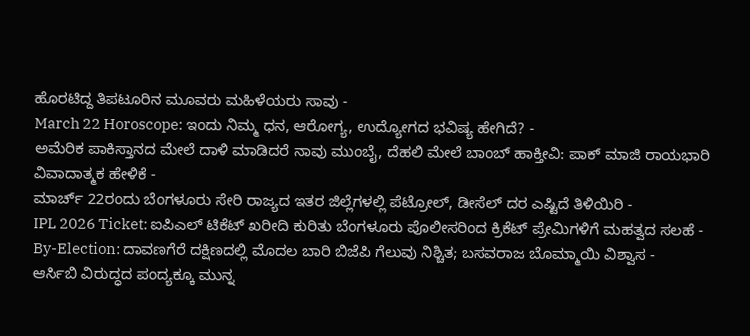ಹೊರಟಿದ್ದ ತಿಪಟೂರಿನ ಮೂವರು ಮಹಿಳೆಯರು ಸಾವು -
March 22 Horoscope: ಇಂದು ನಿಮ್ಮ ಧನ, ಆರೋಗ್ಯ, ಉದ್ಯೋಗದ ಭವಿಷ್ಯ ಹೇಗಿದೆ? -
ಅಮೆರಿಕ ಪಾಕಿಸ್ತಾನದ ಮೇಲೆ ದಾಳಿ ಮಾಡಿದರೆ ನಾವು ಮುಂಬೈ, ದೆಹಲಿ ಮೇಲೆ ಬಾಂಬ್ ಹಾಕ್ತೀವಿ: ಪಾಕ್ ಮಾಜಿ ರಾಯಭಾರಿ ವಿವಾದಾತ್ಮಕ ಹೇಳಿಕೆ -
ಮಾರ್ಚ್ 22ರಂದು ಬೆಂಗಳೂರು ಸೇರಿ ರಾಜ್ಯದ ಇತರ ಜಿಲ್ಲೆಗಳಲ್ಲಿ ಪೆಟ್ರೋಲ್, ಡೀಸೆಲ್ ದರ ಎಷ್ಟಿದೆ ತಿಳಿಯಿರಿ -
IPL 2026 Ticket: ಐಪಿಎಲ್ ಟಿಕೆಟ್ ಖರೀದಿ ಕುರಿತು ಬೆಂಗಳೂರು ಪೊಲೀಸರಿಂದ ಕ್ರಿಕೆಟ್ ಪ್ರೇಮಿಗಳಿಗೆ ಮಹತ್ವದ ಸಲಹೆ -
By-Election: ದಾವಣಗೆರೆ ದಕ್ಷಿಣದಲ್ಲಿ ಮೊದಲ ಬಾರಿ ಬಿಜೆಪಿ ಗೆಲುವು ನಿಶ್ಚಿತ; ಬಸವರಾಜ ಬೊಮ್ಮಾಯಿ ವಿಶ್ವಾಸ -
ಆರ್ಸಿಬಿ ವಿರುದ್ಧದ ಪಂದ್ಯಕ್ಕೂ ಮುನ್ನ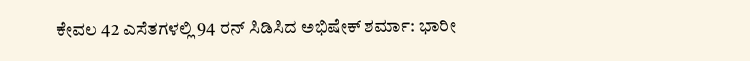ಕೇವಲ 42 ಎಸೆತಗಳಲ್ಲಿ 94 ರನ್ ಸಿಡಿಸಿದ ಅಭಿಷೇಕ್ ಶರ್ಮಾ: ಭಾರೀ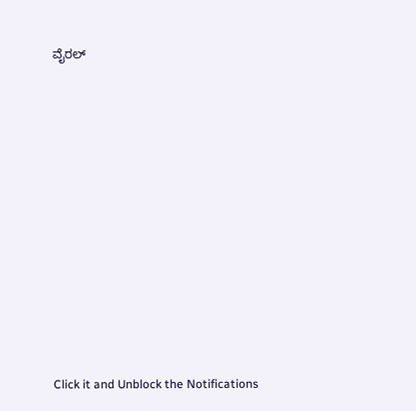ವೈರಲ್












Click it and Unblock the Notifications